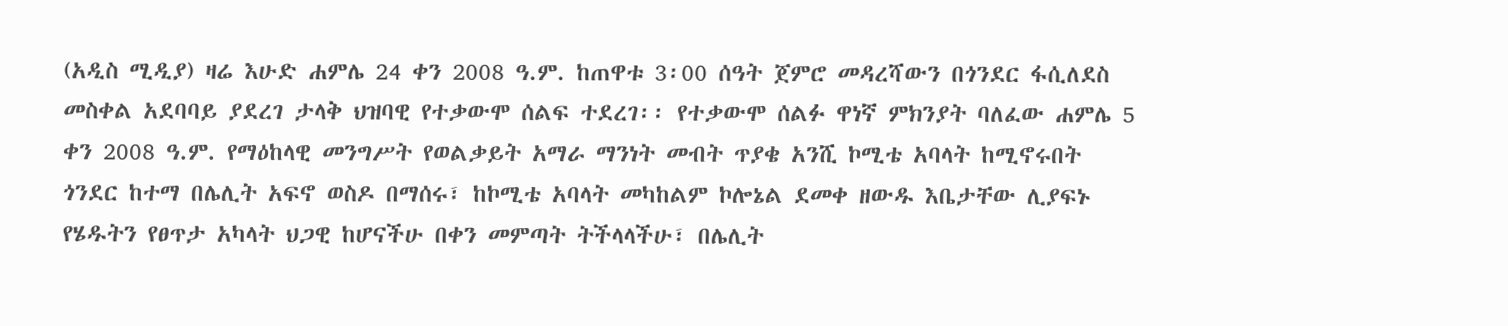(አዲስ ሚዲያ) ዛሬ እሁድ ሐምሌ 24 ቀን 2008 ዓ.ም. ከጠዋቱ 3፡00 ሰዓት ጀምሮ መዳረሻውን በጎንደር ፋሲለደስ መስቀል አደባባይ ያደረገ ታላቅ ህዝባዊ የተቃውሞ ሰልፍ ተደረገ፡፡ የተቃውሞ ሰልፉ ዋነኛ ምክንያት ባለፈው ሐምሌ 5 ቀን 2008 ዓ.ም. የማዕከላዊ መንግሥት የወልቃይት አማራ ማንነት መብት ጥያቄ አንሺ ኮሚቴ አባላት ከሚኖሩበት ጎንደር ከተማ በሌሊት አፍኖ ወስዶ በማሰሩ፣ ከኮሚቴ አባላት መካከልም ኮሎኔል ደመቀ ዘውዱ እቤታቸው ሊያፍኑ የሄዱትን የፀጥታ አካላት ህጋዊ ከሆናችሁ በቀን መምጣት ትችላላችሁ፣ በሌሊት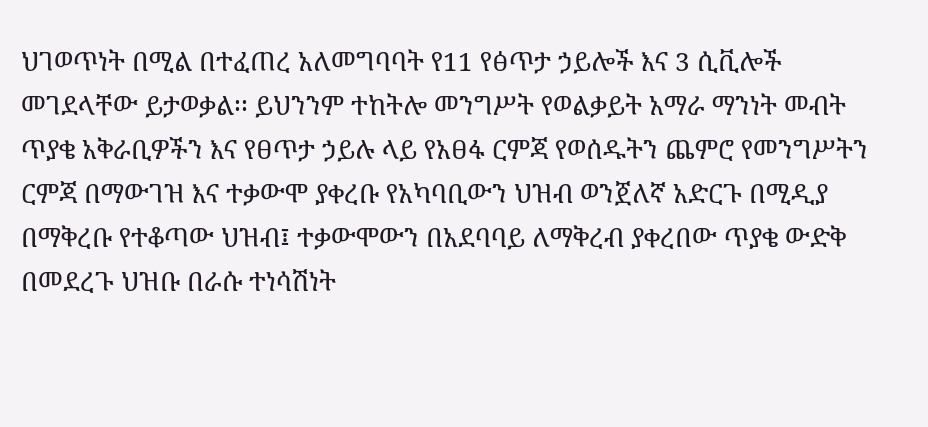ህገወጥነት በሚል በተፈጠረ አለመግባባት የ11 የፅጥታ ኃይሎች እና 3 ሲቪሎች መገደላቸው ይታወቃል፡፡ ይህንንም ተከትሎ መንግሥት የወልቃይት አማራ ማንነት መብት ጥያቄ አቅራቢዎችን እና የፀጥታ ኃይሉ ላይ የአፀፋ ርምጃ የወሰዱትን ጨምሮ የመንግሥትን ርምጃ በማውገዝ እና ተቃውሞ ያቀረቡ የአካባቢውን ህዝብ ወንጀለኛ አድርጉ በሚዲያ በማቅረቡ የተቆጣው ህዝብ፤ ተቃውሞውን በአደባባይ ለማቅረብ ያቀረበው ጥያቄ ውድቅ በመደረጉ ህዝቡ በራሱ ተነሳሽነት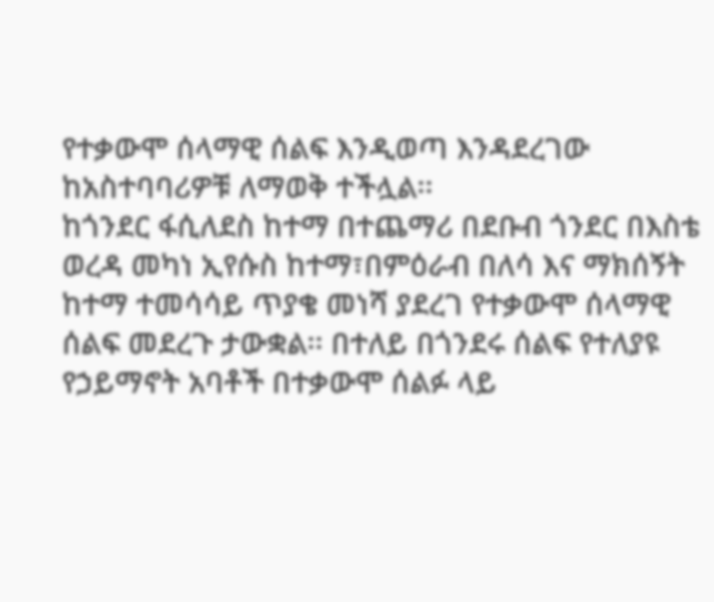የተቃውሞ ሰላማዊ ሰልፍ እንዲወጣ እንዳደረገው ከአስተባባሪዎቹ ለማወቅ ተችሏል፡፡
ከጎንደር ፋሲለደስ ከተማ በተጨማሪ በደቡብ ጎንደር በእስቴ ወረዳ መካነ ኢየሱስ ከተማ፣በምዕራብ በለሳ እና ማክሰኝት ከተማ ተመሳሳይ ጥያቄ መነሻ ያደረገ የተቃውሞ ሰላማዊ ሰልፍ መደረጉ ታውቋል፡፡ በተለይ በጎንደሩ ሰልፍ የተለያዩ የኃይማኖት አባቶች በተቃውሞ ሰልፉ ላይ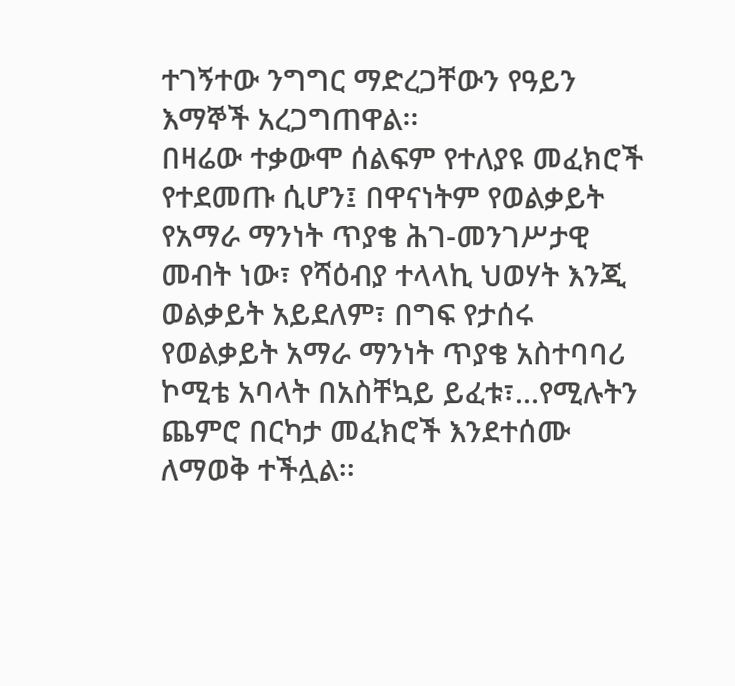ተገኝተው ንግግር ማድረጋቸውን የዓይን እማኞች አረጋግጠዋል፡፡
በዛሬው ተቃውሞ ሰልፍም የተለያዩ መፈክሮች የተደመጡ ሲሆን፤ በዋናነትም የወልቃይት የአማራ ማንነት ጥያቄ ሕገ-መንገሥታዊ መብት ነው፣ የሻዕብያ ተላላኪ ህወሃት እንጂ ወልቃይት አይደለም፣ በግፍ የታሰሩ የወልቃይት አማራ ማንነት ጥያቄ አስተባባሪ ኮሚቴ አባላት በአስቸኳይ ይፈቱ፣…የሚሉትን ጨምሮ በርካታ መፈክሮች እንደተሰሙ ለማወቅ ተችሏል፡፡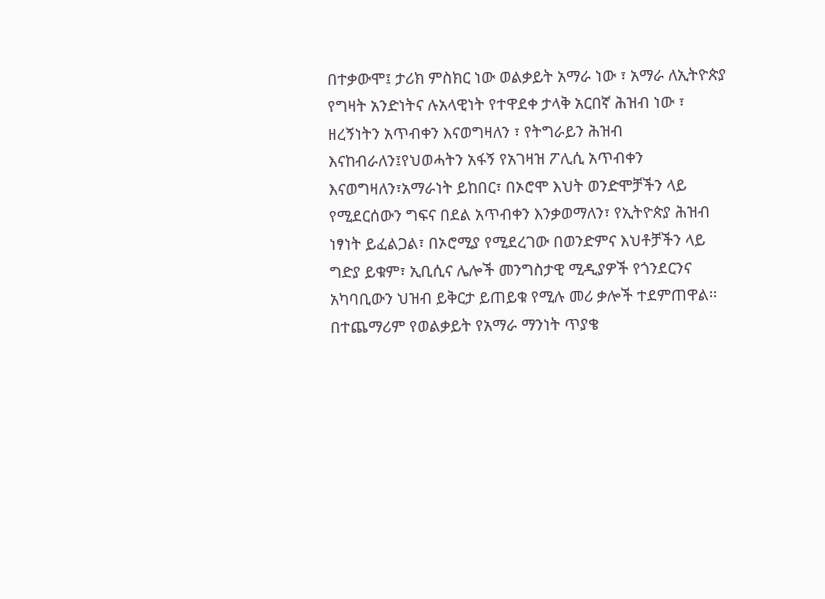በተቃውሞ፤ ታሪክ ምስክር ነው ወልቃይት አማራ ነው ፣ አማራ ለኢትዮጵያ የግዛት አንድነትና ሉአላዊነት የተዋደቀ ታላቅ አርበኛ ሕዝብ ነው ፣ ዘረኝነትን አጥብቀን እናወግዛለን ፣ የትግራይን ሕዝብ እናከብራለን፤የህወሓትን አፋኝ የአገዛዝ ፖሊሲ አጥብቀን እናወግዛለን፣አማራነት ይከበር፣ በኦሮሞ እህት ወንድሞቻችን ላይ የሚደርሰውን ግፍና በደል አጥብቀን እንቃወማለን፣ የኢትዮጵያ ሕዝብ ነፃነት ይፈልጋል፣ በኦሮሚያ የሚደረገው በወንድምና እህቶቻችን ላይ ግድያ ይቁም፣ ኢቢሲና ሌሎች መንግስታዊ ሚዲያዎች የጎንደርንና አካባቢውን ህዝብ ይቅርታ ይጠይቁ የሚሉ መሪ ቃሎች ተደምጠዋል፡፡
በተጨማሪም የወልቃይት የአማራ ማንነት ጥያቄ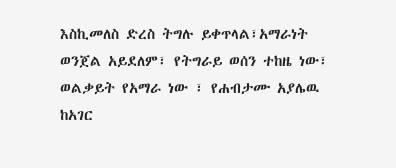እስኪመለስ ድረስ ትግሉ ይቀጥላል፣አማራነት ወንጀል አይደለም፣ የትግራይ ወሰን ተከዜ ነው፣ ወልቃይት የአማራ ነው ፣ የሐብታሙ አያሌዉ ከአገር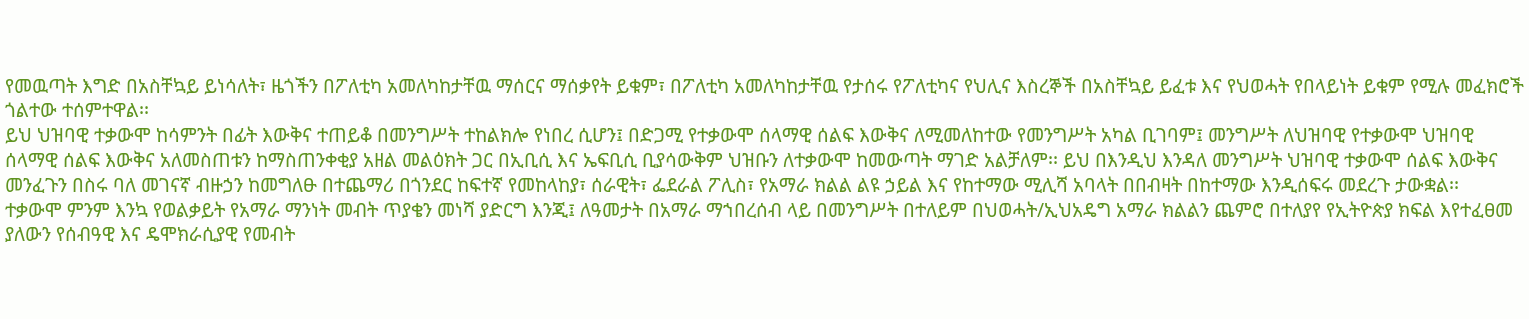የመዉጣት እግድ በአስቸኳይ ይነሳለት፣ ዜጎችን በፖለቲካ አመለካከታቸዉ ማሰርና ማሰቃየት ይቁም፣ በፖለቲካ አመለካከታቸዉ የታሰሩ የፖለቲካና የህሊና እስረኞች በአስቸኳይ ይፈቱ እና የህወሓት የበላይነት ይቁም የሚሉ መፈክሮች ጎልተው ተሰምተዋል፡፡
ይህ ህዝባዊ ተቃውሞ ከሳምንት በፊት እውቅና ተጠይቆ በመንግሥት ተከልክሎ የነበረ ሲሆን፤ በድጋሚ የተቃውሞ ሰላማዊ ሰልፍ እውቅና ለሚመለከተው የመንግሥት አካል ቢገባም፤ መንግሥት ለህዝባዊ የተቃውሞ ህዝባዊ ሰላማዊ ሰልፍ እውቅና አለመስጠቱን ከማስጠንቀቂያ አዘል መልዕክት ጋር በኢቢሲ እና ኤፍቢሲ ቢያሳውቅም ህዝቡን ለተቃውሞ ከመውጣት ማገድ አልቻለም፡፡ ይህ በእንዲህ እንዳለ መንግሥት ህዝባዊ ተቃውሞ ሰልፍ እውቅና መንፈጉን በስሩ ባለ መገናኛ ብዙኃን ከመግለፁ በተጨማሪ በጎንደር ከፍተኛ የመከላከያ፣ ሰራዊት፣ ፌደራል ፖሊስ፣ የአማራ ክልል ልዩ ኃይል እና የከተማው ሚሊሻ አባላት በበብዛት በከተማው እንዲሰፍሩ መደረጉ ታውቋል፡፡
ተቃውሞ ምንም እንኳ የወልቃይት የአማራ ማንነት መብት ጥያቄን መነሻ ያድርግ እንጂ፤ ለዓመታት በአማራ ማኀበረሰብ ላይ በመንግሥት በተለይም በህወሓት/ኢህአዴግ አማራ ክልልን ጨምሮ በተለያየ የኢትዮጵያ ክፍል እየተፈፀመ ያለውን የሰብዓዊ እና ዴሞክራሲያዊ የመብት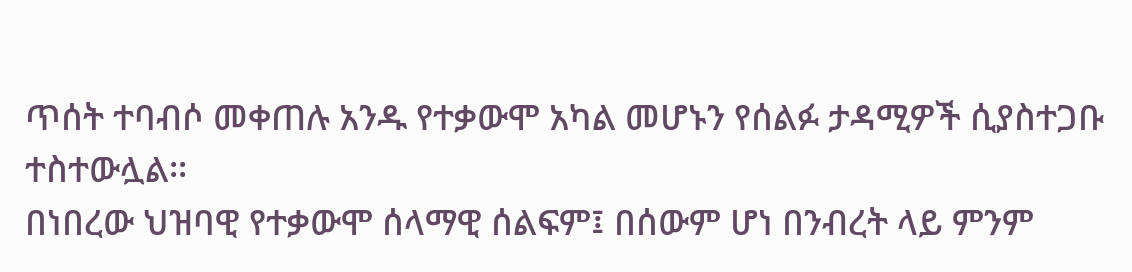ጥሰት ተባብሶ መቀጠሉ አንዱ የተቃውሞ አካል መሆኑን የሰልፉ ታዳሚዎች ሲያስተጋቡ ተስተውሏል፡፡
በነበረው ህዝባዊ የተቃውሞ ሰላማዊ ሰልፍም፤ በሰውም ሆነ በንብረት ላይ ምንም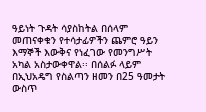ዓይነት ጉዳት ሳያስከትል በሰላም መጠናቀቁን የተሳታፊዎችን ጨምሮ ዓይን እማኞች እውቅና የነፈገው የመንግሥት አካል አስታውቀዋል፡፡ በሰልፉ ላይም በኢህአዴግ የስልጣን ዘመን በ25 ዓመታት ውስጥ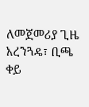ለመጀመሪያ ጊዜ አረንጓዴ፣ ቢጫ ቀይ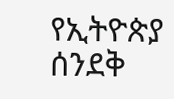የኢትዮጵያ ሰንደቅ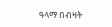ዓላማ በብዛት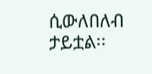ሲውለበለብ ታይቷል፡፡